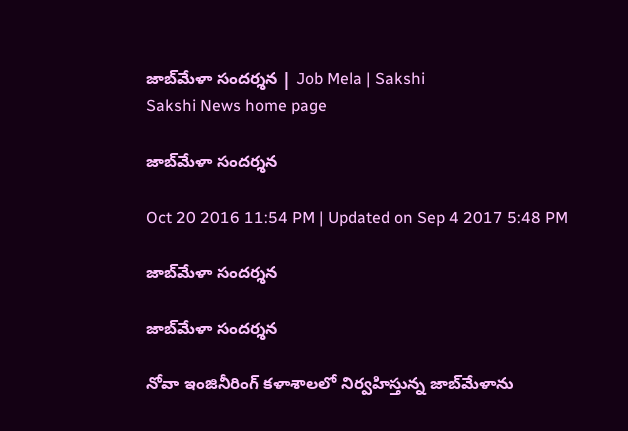జాబ్‌మేళా సందర్శన | Job Mela | Sakshi
Sakshi News home page

జాబ్‌మేళా సందర్శన

Oct 20 2016 11:54 PM | Updated on Sep 4 2017 5:48 PM

జాబ్‌మేళా సందర్శన

జాబ్‌మేళా సందర్శన

నోవా ఇంజినీరింగ్‌ కళాశాలలో నిర్వహిస్తున్న జాబ్‌మేళాను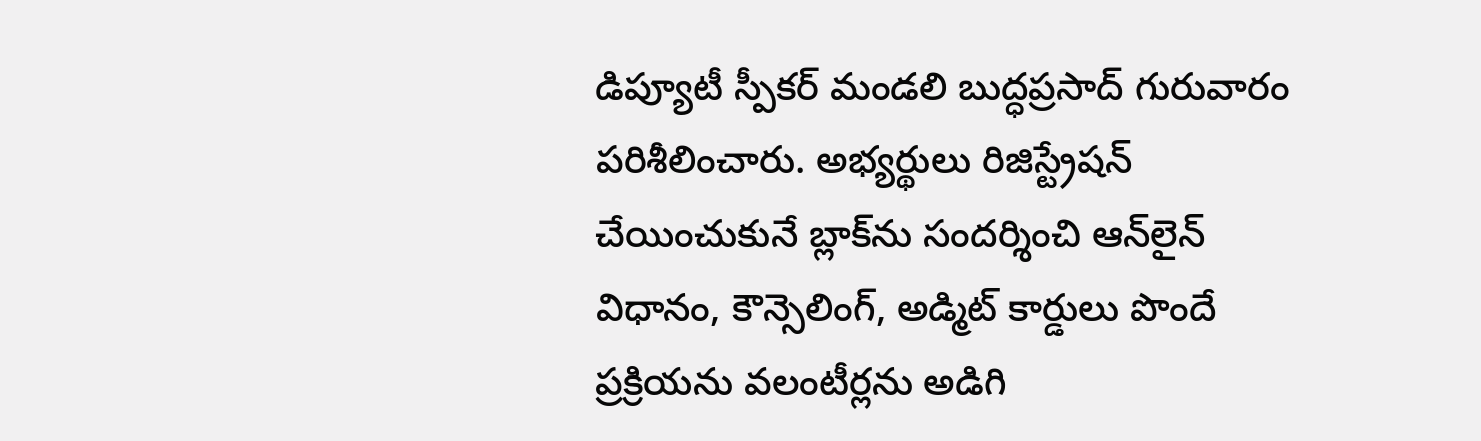డిప్యూటీ స్పీకర్‌ మండలి బుద్ధప్రసాద్‌ గురువారం పరిశీలించారు. అభ్యర్థులు రిజిస్ట్రేషన్‌ చేయించుకునే బ్లాక్‌ను సందర్శించి ఆన్‌లైన్‌ విధానం, కౌన్సెలింగ్, అడ్మిట్‌ కార్డులు పొందే ప్రక్రియను వలంటీర్లను అడిగి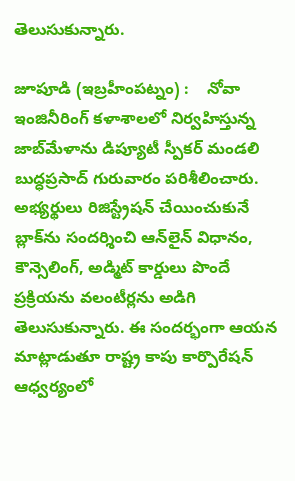తెలుసుకున్నారు.

జూపూడి (ఇబ్రహీంపట్నం) :    నోవా ఇంజినీరింగ్‌ కళాశాలలో నిర్వహిస్తున్న జాబ్‌మేళాను డిప్యూటీ స్పీకర్‌ మండలి బుద్ధప్రసాద్‌ గురువారం పరిశీలించారు. అభ్యర్థులు రిజిస్ట్రేషన్‌ చేయించుకునే బ్లాక్‌ను సందర్శించి ఆన్‌లైన్‌ విధానం, కౌన్సెలింగ్, అడ్మిట్‌ కార్డులు పొందే ప్రక్రియను వలంటీర్లను అడిగి తెలుసుకున్నారు. ఈ సందర్భంగా ఆయన మాట్లాడుతూ రాష్ట్ర కాపు కార్పొరేషన్‌ ఆధ్వర్యంలో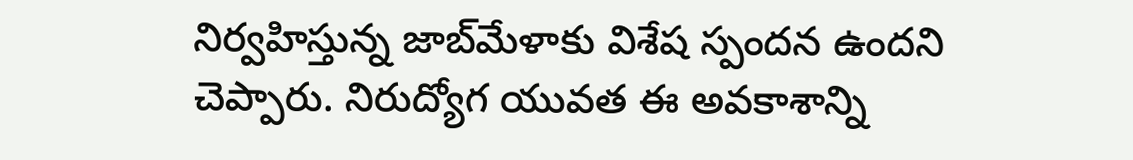నిర్వహిస్తున్న జాబ్‌మేళాకు విశేష స్పందన ఉందని చెప్పారు. నిరుద్యోగ యువత ఈ అవకాశాన్ని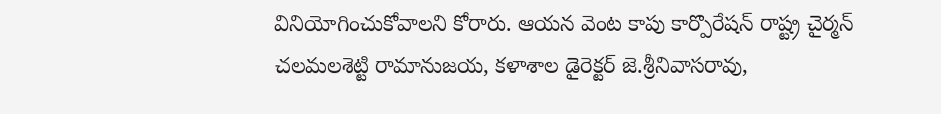వినియోగించుకోవాలని కోరారు. ఆయన వెంట కాపు కార్పొరేషన్‌ రాష్ట్ర చైర్మన్‌ చలమలశెట్టి రామానుజయ, కళాశాల డైరెక్టర్‌ జె.శ్రీనివాసరావు,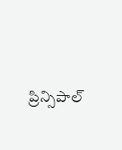ప్రిన్సిపాల్‌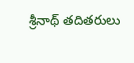శ్రీనాథ్‌ తదితరులు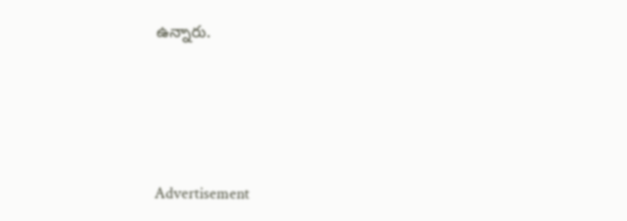ఉన్నారు.




Advertisement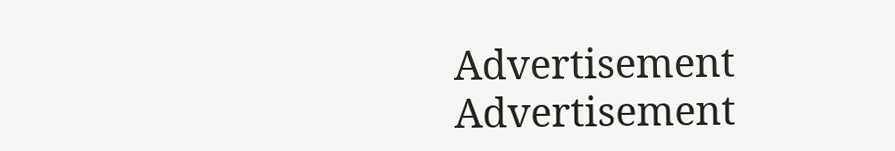Advertisement
Advertisement